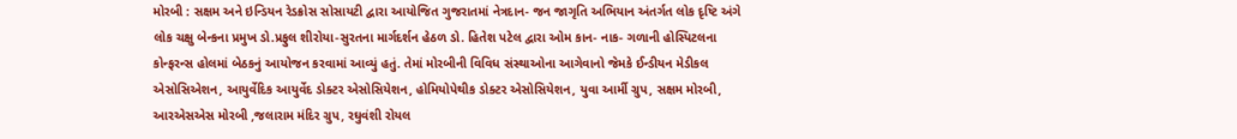મોરબી : સક્ષમ અને ઇન્ડિયન રેડક્રોસ સોસાયટી દ્વારા આયોજિત ગુજરાતમાં નેત્રદાન- જન જાગૃતિ અભિયાન અંતર્ગત લોક દૃષ્ટિ અંગે લોક ચક્ષુ બેન્કના પ્રમુખ ડો.પ્રફુલ શીરોયા-સુરતના માર્ગદર્શન હેઠળ ડો. હિતેશ પટેલ દ્વારા ઓમ કાન- નાક- ગળાની હોસ્પિટલના કોન્ફરન્સ હોલમાં બેઠકનું આયોજન કરવામાં આવ્યું હતું. તેમાં મોરબીની વિવિધ સંસ્થાઓના આગેવાનો જેમકે ઈન્ડીયન મેડીકલ એસોસિએશન, આયુર્વેદિક આયુર્વેદ ડોક્ટર એસોસિયેશન, હોમિયોપેથીક ડોક્ટર એસોસિયેશન, યુવા આર્મી ગ્રુપ, સક્ષમ મોરબી, આરએસએસ મોરબી ,જલારામ મંદિર ગ્રુપ, રઘુવંશી રોયલ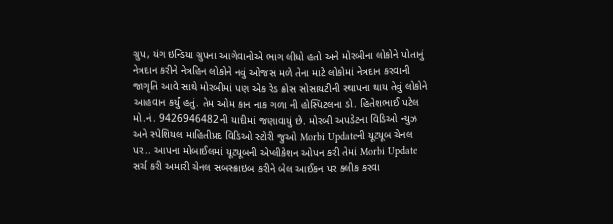ગ્રુપ, યંગ ઇન્ડિયા ગ્રુપના આગેવાનોએ ભાગ લીધો હતો અને મોરબીના લોકોને પોતાનું નેત્રદાન કરીને નેત્રહિન લોકોને નવું ઓજસ મળે તેના માટે લોકોમાં નેત્રદાન કરવાની જાગૃતિ આવે સાથે મોરબીમાં પણ એક રેડ ક્રોસ સોસાયટીની સ્થાપના થાય તેવું લોકોને આહવાન કર્યું હતું. તેમ ઓમ કાન નાક ગળા ની હોસ્પિટલના ડો. હિતેશભાઈ પટેલ મો.નં. 9426946482ની યાદીમાં જણાવાયું છે. મોરબી અપડેટના વિડિઓ ન્યુઝ અને સ્પેશિયલ માહિતીપ્રદ વિડિઓ સ્ટોરી જુઓ Morbi Updateની યૂટ્યૂબ ચેનલ પર.. આપના મોબાઈલમાં યૂટ્યૂબની એપ્લીકેશન ઓપન કરી તેમાં Morbi Update સર્ચ કરી અમારી ચેનલ સબસ્ક્રાઇબ કરીને બેલ આઈકન પર ક્લીક કરવા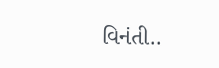વિનંતી..